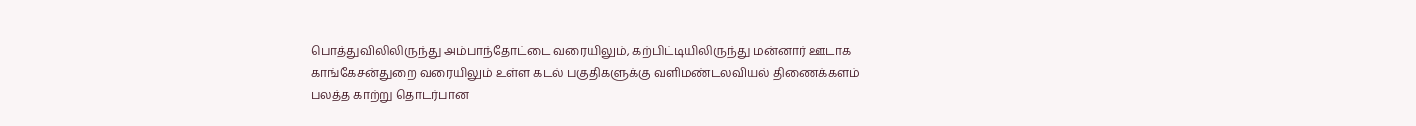பொத்துவிலிலிருந்து அம்பாந்தோட்டை வரையிலும், கற்பிட்டியிலிருந்து மன்னார் ஊடாக காங்கேசன்துறை வரையிலும் உள்ள கடல் பகுதிகளுக்கு வளிமண்டலவியல் திணைக்களம் பலத்த காற்று தொடர்பான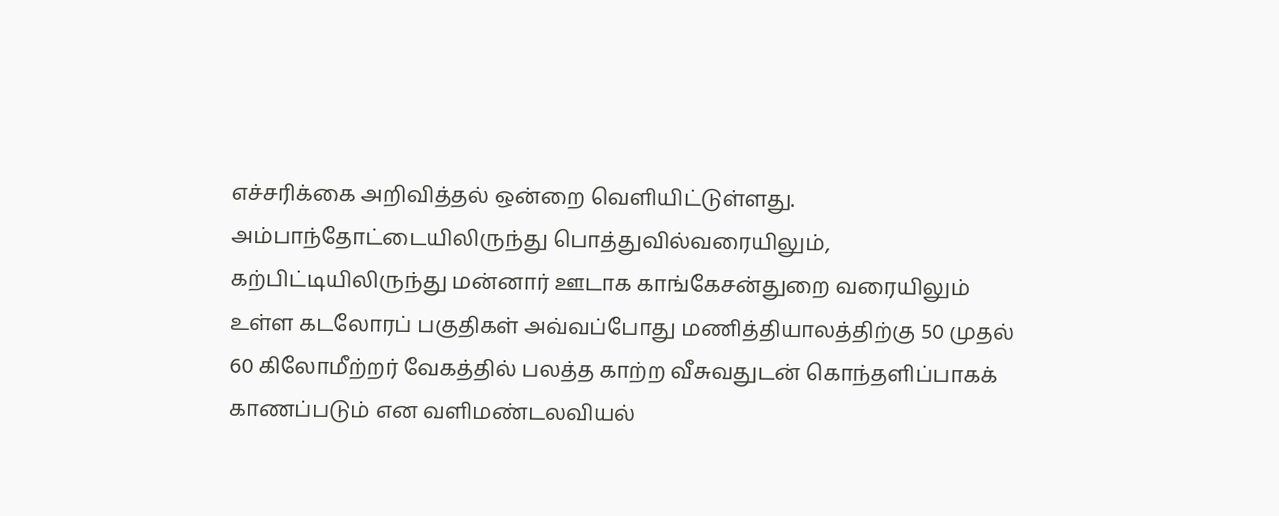எச்சரிக்கை அறிவித்தல் ஒன்றை வெளியிட்டுள்ளது.
அம்பாந்தோட்டையிலிருந்து பொத்துவில்வரையிலும், கற்பிட்டியிலிருந்து மன்னார் ஊடாக காங்கேசன்துறை வரையிலும் உள்ள கடலோரப் பகுதிகள் அவ்வப்போது மணித்தியாலத்திற்கு 50 முதல் 60 கிலோமீற்றர் வேகத்தில் பலத்த காற்ற வீசுவதுடன் கொந்தளிப்பாகக் காணப்படும் என வளிமண்டலவியல்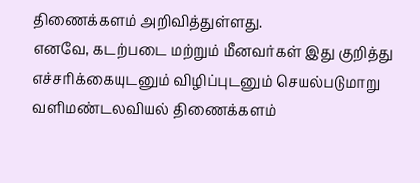திணைக்களம் அறிவித்துள்ளது.
எனவே, கடற்படை மற்றும் மீனவர்கள் இது குறித்து எச்சரிக்கையுடனும் விழிப்புடனும் செயல்படுமாறு வளிமண்டலவியல் திணைக்களம்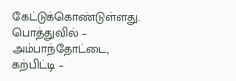கேட்டுக்கொண்டுள்ளது.
பொத்துவில் – அம்பாந்தோட்டை, கற்பிட்டி –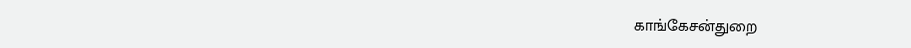காங்கேசன்துறை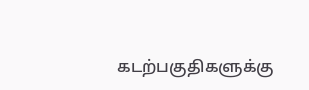கடற்பகுதிகளுக்கு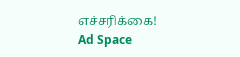எச்சரிக்கை!
Ad Space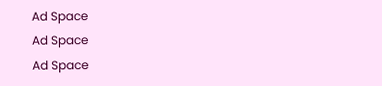Ad Space
Ad Space
Ad Space